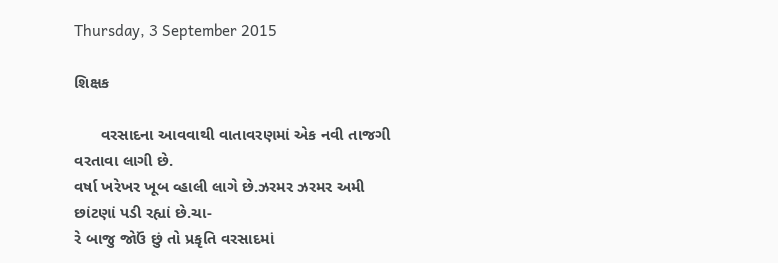Thursday, 3 September 2015

શિક્ષક

      વરસાદના આવવાથી વાતાવરણમાં એક નવી તાજગી વરતાવા લાગી છે.
વર્ષા ખરેખર ખૂબ વ્હાલી લાગે છે.ઝરમર ઝરમર અમી છાંટણાં પડી રહ્યાં છે.ચા-
રે બાજુ જોઉં છું તો પ્રકૃતિ વરસાદમાં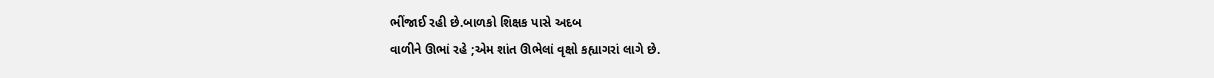ભીંજાઈ રહી છે.બાળકો શિક્ષક પાસે અદબ
વાળીને ઊભાં રહે ;એમ શાંત ઊભેલાં વૃક્ષો કહ્યાગરાં લાગે છે.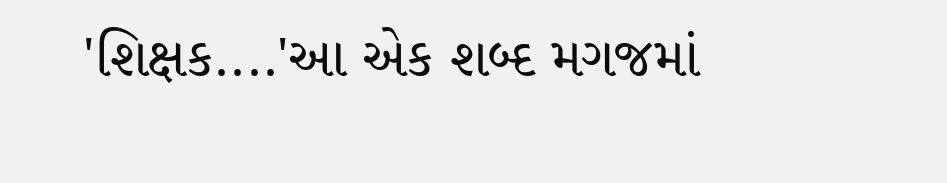'શિક્ષક....'આ એક શબ્દ મગજમાં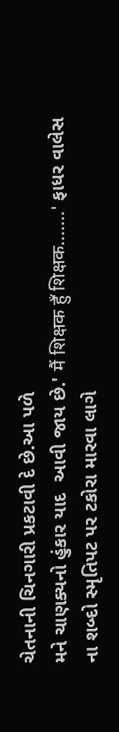ચેતનાની ચિનગારી પ્રકટાવી દે છે.આ પળે
મને ચાણક્યનો હુંકાર યાદ  આવી જાય છે.' मैं शिक्षक हुँ शिक्षक.......' ફાધર વાલેસ
ના શબ્દો સ્મૃતિપટ પર ટકોરા મારવા લાગે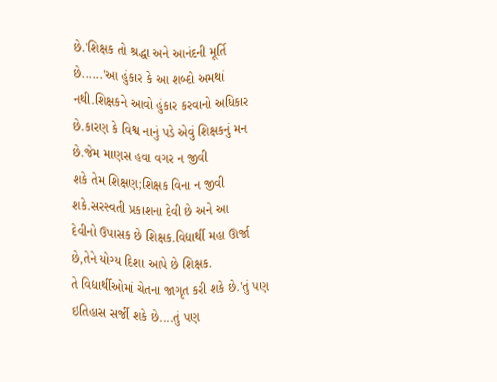છે.'શિક્ષક તો શ્રદ્ધા અને આનંદની મૂર્તિ
છે......'આ હુંકાર કે આ શબ્દો અમથાં નથી.શિક્ષકને આવો હુંકાર કરવાનો અધિકાર
છે.કારણ કે વિશ્વ નાનું પડે એવું શિક્ષકનું મન છે.જેમ માણસ હવા વગર ન જીવી
શકે તેમ શિક્ષણ;શિક્ષક વિના ન જીવી શકે.સરસ્વતી પ્રકાશના દેવી છે અને આ
દેવીનો ઉપાસક છે શિક્ષક.વિદ્યાર્થી મહા ઊર્જા છે,તેને યોગ્ય દિશા આપે છે શિક્ષક.
તે વિદ્યાર્થીઓમાં ચેતના જાગૃત કરી શકે છે.'તું પણ ઇતિહાસ સર્જી શકે છે....તું પણ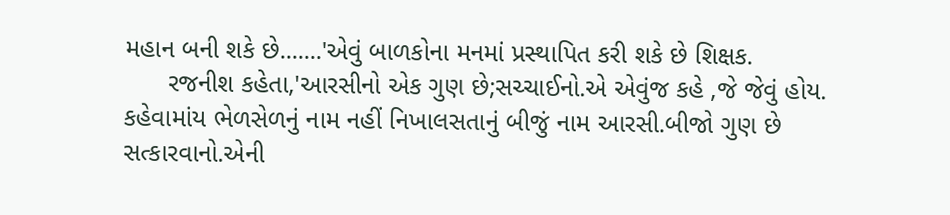મહાન બની શકે છે.......'એવું બાળકોના મનમાં પ્રસ્થાપિત કરી શકે છે શિક્ષક.
      રજનીશ કહેતા,'આરસીનો એક ગુણ છે;સચ્ચાઈનો.એ એવુંજ કહે ,જે જેવું હોય.
કહેવામાંય ભેળસેળનું નામ નહીં નિખાલસતાનું બીજું નામ આરસી.બીજો ગુણ છે
સત્કારવાનો.એની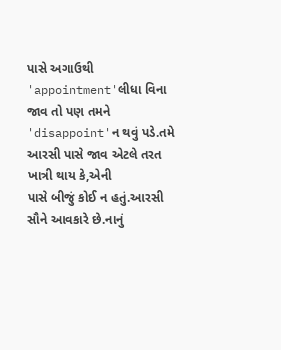પાસે અગાઉથી 'appointment'લીધા વિના જાવ તો પણ તમને
'disappoint'ન થવું પડે.તમે આરસી પાસે જાવ એટલે તરત ખાત્રી થાય કે,એની
પાસે બીજું કોઈ ન હતું.આરસી સૌને આવકારે છે.નાનું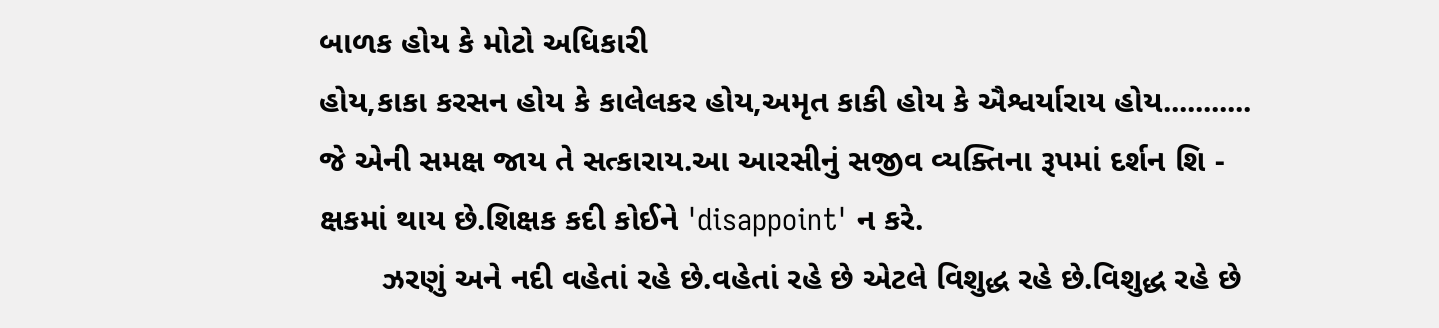બાળક હોય કે મોટો અધિકારી
હોય,કાકા કરસન હોય કે કાલેલકર હોય,અમૃત કાકી હોય કે ઐશ્વર્યારાય હોય...........
જે એની સમક્ષ જાય તે સત્કારાય.આ આરસીનું સજીવ વ્યક્તિના રૂપમાં દર્શન શિ -
ક્ષકમાં થાય છે.શિક્ષક કદી કોઈને 'disappoint' ન કરે.
       ઝરણું અને નદી વહેતાં રહે છે.વહેતાં રહે છે એટલે વિશુદ્ધ રહે છે.વિશુદ્ધ રહે છે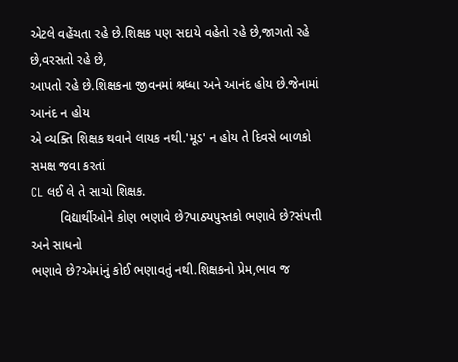એટલે વહેંચતા રહે છે.શિક્ષક પણ સદાયે વહેતો રહે છે,જાગતો રહે છે,વરસતો રહે છે,
આપતો રહે છે.શિક્ષકના જીવનમાં શ્રધ્ધા અને આનંદ હોય છે.જેનામાં આનંદ ન હોય
એ વ્યક્તિ શિક્ષક થવાને લાયક નથી.'મૂડ' ન હોય તે દિવસે બાળકો સમક્ષ જવા કરતાં
CL લઈ લે તે સાચો શિક્ષક.
        વિદ્યાર્થીઓને કોણ ભણાવે છે?પાઠ્યપુસ્તકો ભણાવે છે?સંપત્તી અને સાધનો
ભણાવે છે?એમાંનું કોઈ ભણાવતું નથી.શિક્ષકનો પ્રેમ,ભાવ જ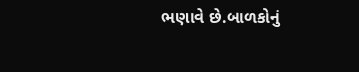ભણાવે છે.બાળકોનું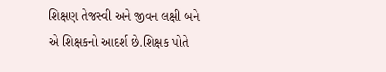શિક્ષણ તેજસ્વી અને જીવન લક્ષી બને એ શિક્ષકનો આદર્શ છે.શિક્ષક પોતે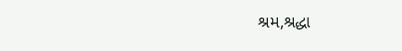શ્રમ,શ્રદ્ધા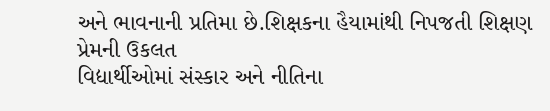અને ભાવનાની પ્રતિમા છે.શિક્ષકના હૈયામાંથી નિપજતી શિક્ષણ પ્રેમની ઉકલત
વિદ્યાર્થીઓમાં સંસ્કાર અને નીતિના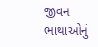જીવન ભાથાઓનું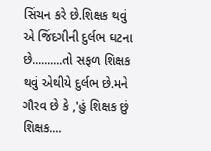સિંચન કરે છે.શિક્ષક થવું
એ જિંદગીની દુર્લભ ઘટના છે..........તો સફળ શિક્ષક થવું એથીયે દુર્લભ છે.મને
ગૌરવ છે કે ,'હું શિક્ષક છું શિક્ષક....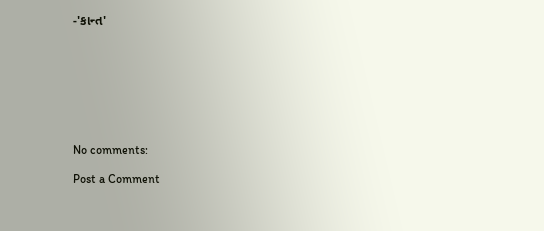-'કાન્ત'








No comments:

Post a Comment